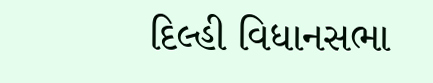દિલ્હી વિધાનસભા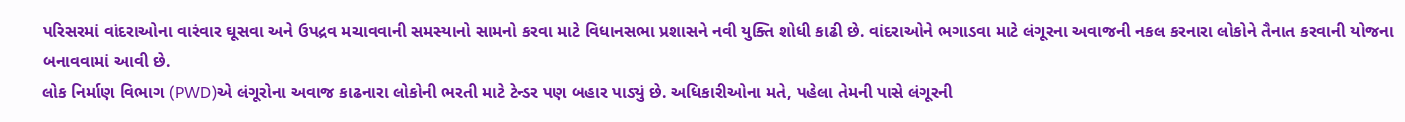પરિસરમાં વાંદરાઓના વારંવાર ઘૂસવા અને ઉપદ્રવ મચાવવાની સમસ્યાનો સામનો કરવા માટે વિધાનસભા પ્રશાસને નવી યુક્તિ શોધી કાઢી છે. વાંદરાઓને ભગાડવા માટે લંગૂરના અવાજની નકલ કરનારા લોકોને તૈનાત કરવાની યોજના બનાવવામાં આવી છે.
લોક નિર્માણ વિભાગ (PWD)એ લંગૂરોના અવાજ કાઢનારા લોકોની ભરતી માટે ટેન્ડર પણ બહાર પાડ્યું છે. અધિકારીઓના મતે, પહેલા તેમની પાસે લંગૂરની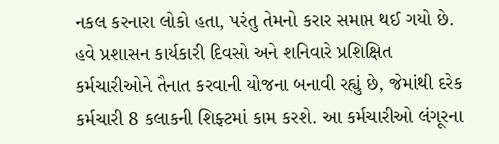નકલ કરનારા લોકો હતા, પરંતુ તેમનો કરાર સમાપ્ત થઈ ગયો છે.
હવે પ્રશાસન કાર્યકારી દિવસો અને શનિવારે પ્રશિક્ષિત કર્મચારીઓને તૈનાત કરવાની યોજના બનાવી રહ્યું છે, જેમાંથી દરેક કર્મચારી 8 કલાકની શિફ્ટમાં કામ કરશે. આ કર્મચારીઓ લંગૂરના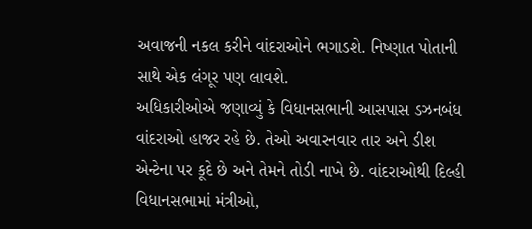અવાજની નકલ કરીને વાંદરાઓને ભગાડશે. નિષ્ણાત પોતાની સાથે એક લંગૂર પણ લાવશે.
અધિકારીઓએ જણાવ્યું કે વિધાનસભાની આસપાસ ડઝનબંધ વાંદરાઓ હાજર રહે છે. તેઓ અવારનવાર તાર અને ડીશ એન્ટેના પર કૂદે છે અને તેમને તોડી નાખે છે. વાંદરાઓથી દિલ્હી વિધાનસભામાં મંત્રીઓ,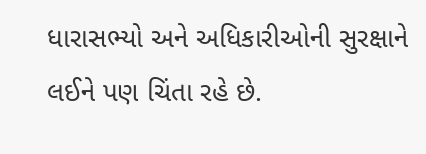ધારાસભ્યો અને અધિકારીઓની સુરક્ષાને લઈને પણ ચિંતા રહે છે.